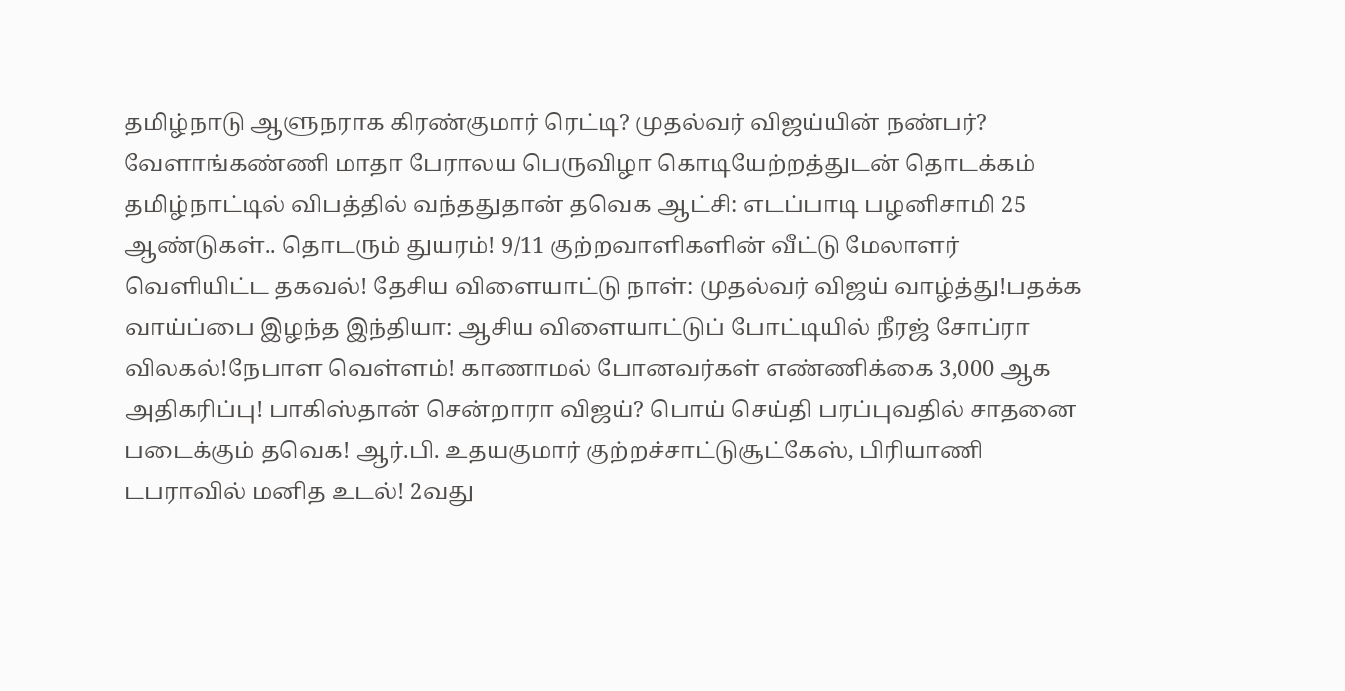தமிழ்நாடு ஆளுநராக கிரண்குமார் ரெட்டி? முதல்வர் விஜய்யின் நண்பர்? வேளாங்கண்ணி மாதா பேராலய பெருவிழா கொடியேற்றத்துடன் தொடக்கம் தமிழ்நாட்டில் விபத்தில் வந்ததுதான் தவெக ஆட்சி: எடப்பாடி பழனிசாமி 25 ஆண்டுகள்.. தொடரும் துயரம்! 9/11 குற்றவாளிகளின் வீட்டு மேலாளர் வெளியிட்ட தகவல்! தேசிய விளையாட்டு நாள்: முதல்வர் விஜய் வாழ்த்து!பதக்க வாய்ப்பை இழந்த இந்தியா: ஆசிய விளையாட்டுப் போட்டியில் நீரஜ் சோப்ரா விலகல்!நேபாள வெள்ளம்! காணாமல் போனவர்கள் எண்ணிக்கை 3,000 ஆக அதிகரிப்பு! பாகிஸ்தான் சென்றாரா விஜய்? பொய் செய்தி பரப்புவதில் சாதனை படைக்கும் தவெக! ஆர்.பி. உதயகுமார் குற்றச்சாட்டுசூட்கேஸ், பிரியாணி டபராவில் மனித உடல்! 2வது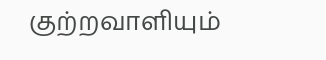குற்றவாளியும்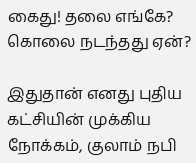கைது! தலை எங்கே? கொலை நடந்தது ஏன்?

இதுதான் எனது புதிய கட்சியின் முக்கிய நோக்கம், குலாம் நபி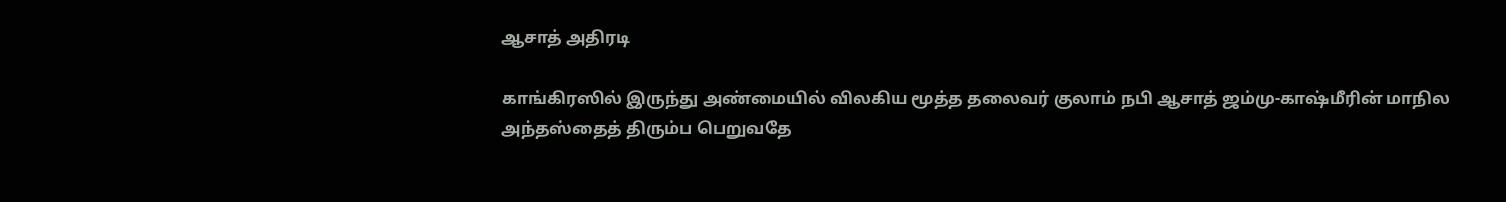ஆசாத் அதிரடி

காங்கிரஸில் இருந்து அண்மையில் விலகிய மூத்த தலைவர் குலாம் நபி ஆசாத் ஜம்மு-காஷ்மீரின் மாநில அந்தஸ்தைத் திரும்ப பெறுவதே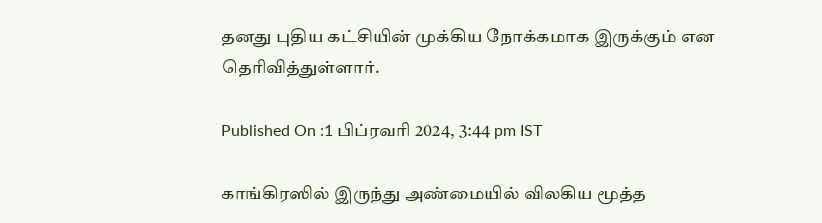தனது புதிய கட்சியின் முக்கிய நோக்கமாக இருக்கும் என தெரிவித்துள்ளார்.

Published On :1 பிப்ரவரி 2024, 3:44 pm IST

காங்கிரஸில் இருந்து அண்மையில் விலகிய மூத்த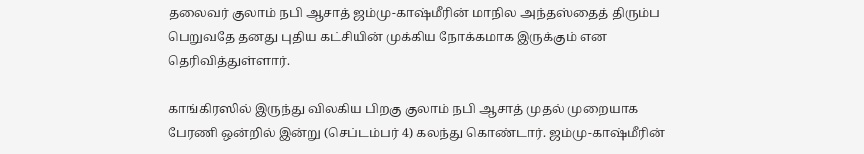தலைவர் குலாம் நபி ஆசாத் ஜம்மு-காஷ்மீரின் மாநில அந்தஸ்தைத் திரும்ப பெறுவதே தனது புதிய கட்சியின் முக்கிய நோக்கமாக இருக்கும் என தெரிவித்துள்ளார்.

காங்கிரஸில் இருந்து விலகிய பிறகு குலாம் நபி ஆசாத் முதல் முறையாக பேரணி ஒன்றில் இன்று (செப்டம்பர் 4) கலந்து கொண்டார். ஜம்மு-காஷ்மீரின்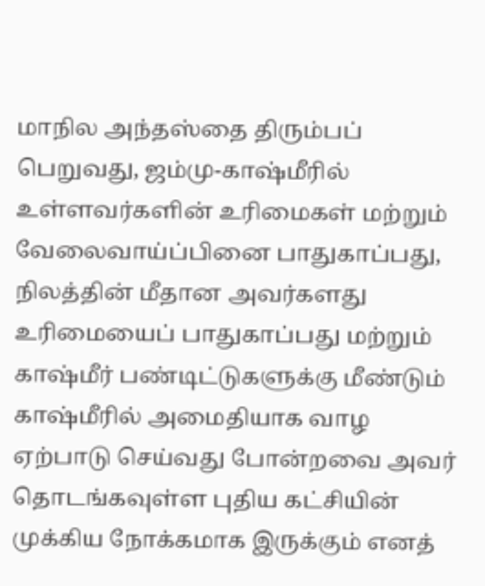மாநில அந்தஸ்தை திரும்பப் பெறுவது, ஜம்மு-காஷ்மீரில் உள்ளவர்களின் உரிமைகள் மற்றும் வேலைவாய்ப்பினை பாதுகாப்பது, நிலத்தின் மீதான அவர்களது உரிமையைப் பாதுகாப்பது மற்றும் காஷ்மீர் பண்டிட்டுகளுக்கு மீண்டும் காஷ்மீரில் அமைதியாக வாழ ஏற்பாடு செய்வது போன்றவை அவர் தொடங்கவுள்ள புதிய கட்சியின் முக்கிய நோக்கமாக இருக்கும் எனத்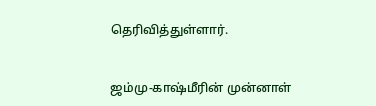தெரிவித்துள்ளார்.


ஜம்மு-காஷ்மீரின் முன்னாள்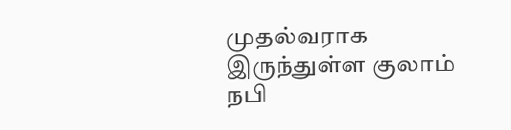முதல்வராக இருந்துள்ள குலாம் நபி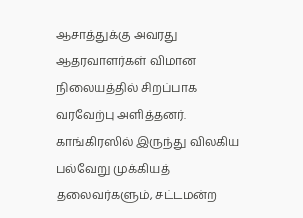ஆசாத்துக்கு அவரது ஆதரவாளர்கள் விமான நிலையத்தில் சிறப்பாக வரவேற்பு அளித்தனர். காங்கிரஸில் இருந்து விலகிய பல்வேறு முக்கியத் தலைவர்களும், சட்டமன்ற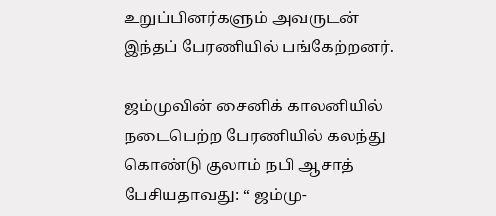உறுப்பினர்களும் அவருடன் இந்தப் பேரணியில் பங்கேற்றனர்.

ஜம்முவின் சைனிக் காலனியில் நடைபெற்ற பேரணியில் கலந்து கொண்டு குலாம் நபி ஆசாத் பேசியதாவது: “ ஜம்மு-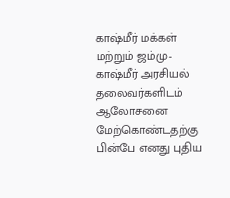காஷ்மீர் மக்கள் மற்றும் ஜம்மு-காஷ்மீர் அரசியல் தலைவர்களிடம் ஆலோசனை மேற்கொண்டதற்கு பின்பே எனது புதிய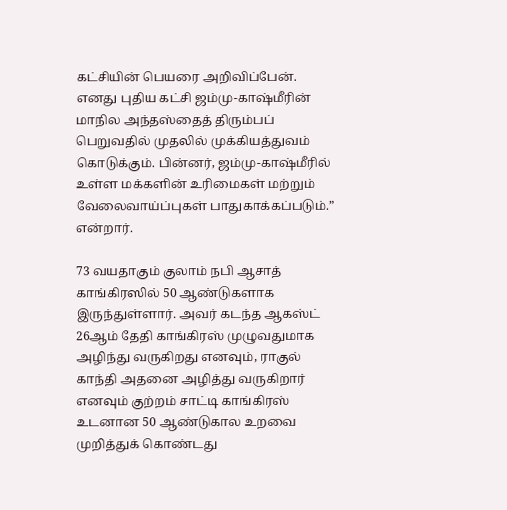கட்சியின் பெயரை அறிவிப்பேன். எனது புதிய கட்சி ஜம்மு-காஷ்மீரின் மாநில அந்தஸ்தைத் திரும்பப் பெறுவதில் முதலில் முக்கியத்துவம் கொடுக்கும். பின்னர், ஜம்மு-காஷ்மீரில் உள்ள மக்களின் உரிமைகள் மற்றும் வேலைவாய்ப்புகள் பாதுகாக்கப்படும்.” என்றார்.

73 வயதாகும் குலாம் நபி ஆசாத் காங்கிரஸில் 50 ஆண்டுகளாக இருந்துள்ளார். அவர் கடந்த ஆகஸ்ட் 26ஆம் தேதி காங்கிரஸ் முழுவதுமாக அழிந்து வருகிறது எனவும், ராகுல் காந்தி அதனை அழித்து வருகிறார் எனவும் குற்றம் சாட்டி காங்கிரஸ் உடனான 50 ஆண்டுகால உறவை முறித்துக் கொண்டது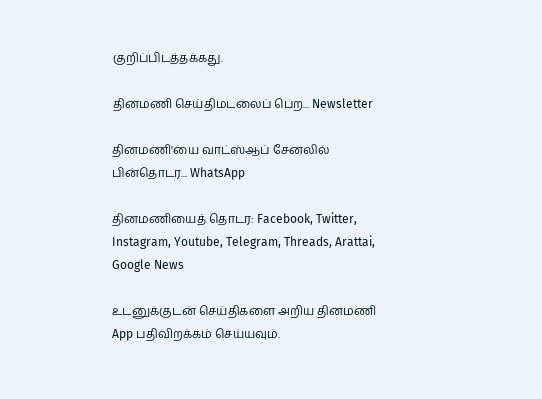குறிப்பிடத்தக்கது.

தினமணி செய்திமடலைப் பெற... Newsletter

தினமணி'யை வாட்ஸ்ஆப் சேனலில் பின்தொடர... WhatsApp

தினமணியைத் தொடர: Facebook, Twitter, Instagram, Youtube, Telegram, Threads, Arattai, Google News

உடனுக்குடன் செய்திகளை அறிய தினமணி App பதிவிறக்கம் செய்யவும்.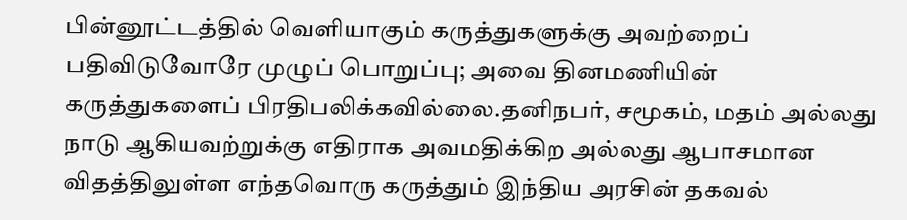பின்னூட்டத்தில் வெளியாகும் கருத்துகளுக்கு அவற்றைப் பதிவிடுவோரே முழுப் பொறுப்பு; அவை தினமணியின் கருத்துகளைப் பிரதிபலிக்கவில்லை.தனிநபர், சமூகம், மதம் அல்லது நாடு ஆகியவற்றுக்கு எதிராக அவமதிக்கிற அல்லது ஆபாசமான விதத்திலுள்ள எந்தவொரு கருத்தும் இந்திய அரசின் தகவல்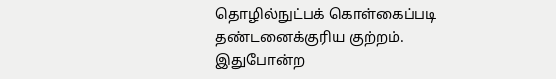தொழில்நுட்பக் கொள்கைப்படி தண்டனைக்குரிய குற்றம். இதுபோன்ற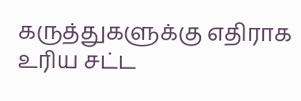கருத்துகளுக்கு எதிராக உரிய சட்ட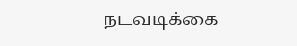நடவடிக்கை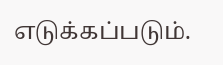எடுக்கப்படும்.